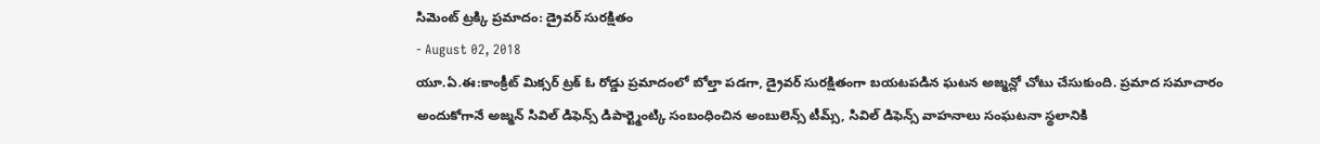సిమెంట్ ట్రక్కి ప్రమాదం: డ్రైవర్ సురక్షితం
- August 02, 2018
యూ.ఏ.ఈ:కాంక్రీట్ మిక్సర్ ట్రక్ ఓ రోడ్డు ప్రమాదంలో బోల్తా పడగా, డ్రైవర్ సురక్షితంగా బయటపడిన ఘటన అజ్మన్లో చోటు చేసుకుంది. ప్రమాద సమాచారం అందుకోగానే అజ్మన్ సివిల్ డిఫెన్స్ డిపార్ట్మెంట్కి సంబంధించిన అంబులెన్స్ టీమ్స్, సివిల్ డిఫెన్స్ వాహనాలు సంఘటనా స్థలానికి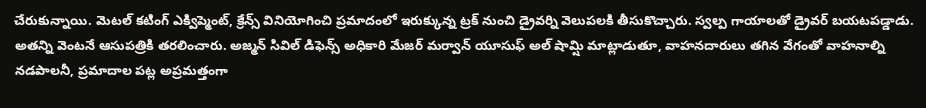చేరుకున్నాయి. మెటల్ కటింగ్ ఎక్విప్మెంట్, క్రేన్స్ వినియోగించి ప్రమాదంలో ఇరుక్కున్న ట్రక్ నుంచి డ్రైవర్ని వెలుపలకి తీసుకొచ్చారు. స్వల్ప గాయాలతో డ్రైవర్ బయటపడ్డాడు. అతన్ని వెంటనే ఆసుపత్రికి తరలించారు. అజ్మన్ సివిల్ డిఫెన్స్ అధికారి మేజర్ మర్వాన్ యూసుఫ్ అల్ షామ్షి మాట్లాడుతూ, వాహనదారులు తగిన వేగంతో వాహనాల్ని నడపాలనీ, ప్రమాదాల పట్ల అప్రమత్తంగా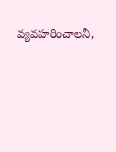వ్యవహరించాలనీ,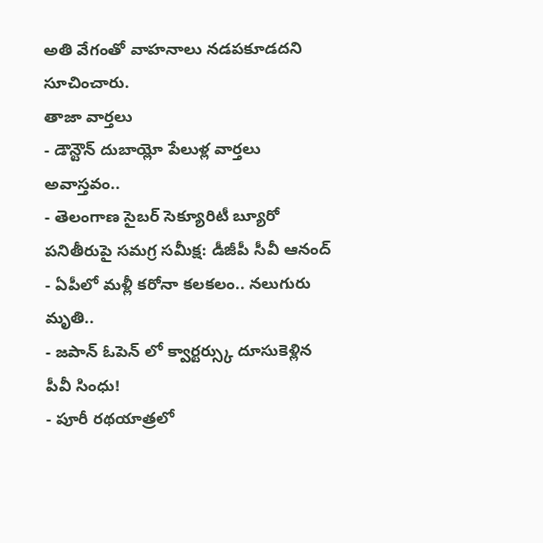అతి వేగంతో వాహనాలు నడపకూడదని సూచించారు.
తాజా వార్తలు
- డౌన్టౌన్ దుబాయ్లో పేలుళ్ల వార్తలు అవాస్తవం..
- తెలంగాణ సైబర్ సెక్యూరిటీ బ్యూరో పనితీరుపై సమగ్ర సమీక్ష: డీజీపీ సీవీ ఆనంద్
- ఏపీలో మళ్లీ కరోనా కలకలం.. నలుగురు మృతి..
- జపాన్ ఓపెన్ లో క్వార్టర్స్కు దూసుకెళ్లిన పీవీ సింధు!
- పూరీ రథయాత్రలో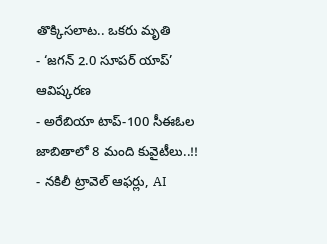తొక్కిసలాట.. ఒకరు మృతి
- ‘జగన్ 2.0 సూపర్ యాప్’ ఆవిష్కరణ
- అరేబియా టాప్-100 సీఈఓల జాబితాలో 8 మంది కువైటీలు..!!
- నకిలీ ట్రావెల్ ఆఫర్లు, AI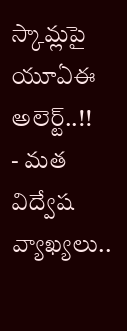స్కామ్లపై యూఏఈ అలెర్ట్..!!
- మత విద్వేష వ్యాఖ్యలు..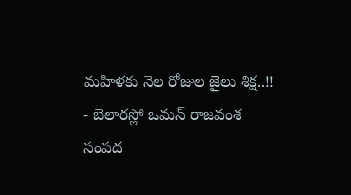మహిళకు నెల రోజుల జైలు శిక్ష..!!
- బెలారస్లో ఒమన్ రాజవంశ సంపద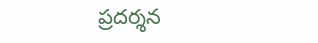ప్రదర్శన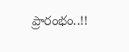ప్రారంభం..!!